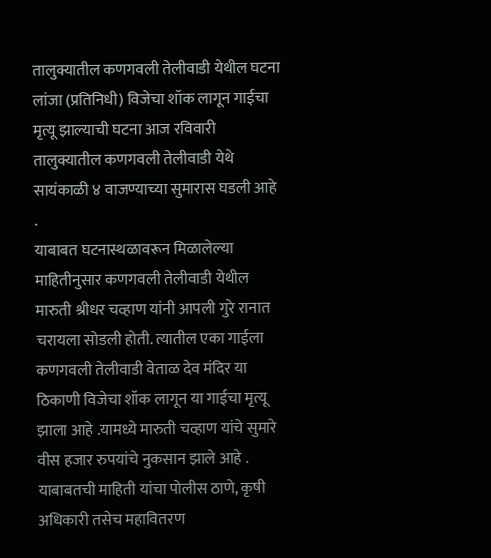तालुक्यातील कणगवली तेलीवाडी येथील घटना
लांजा (प्रतिनिधी) विजेचा शॉक लागून गाईचा मृत्यू झाल्याची घटना आज रविवारी तालुक्यातील कणगवली तेलीवाडी येथे सायंकाळी ४ वाजण्याच्या सुमारास घडली आहे .
याबाबत घटनास्थळावरून मिळालेल्या माहितीनुसार कणगवली तेलीवाडी येथील मारुती श्रीधर चव्हाण यांनी आपली गुरे रानात चरायला सोडली होती. त्यातील एका गाईला कणगवली तेलीवाडी वेताळ देव मंदिर या ठिकाणी विजेचा शॉक लागून या गाईचा मृत्यू झाला आहे .यामध्ये मारुती चव्हाण यांचे सुमारे वीस हजार रुपयांचे नुकसान झाले आहे .
याबाबतची माहिती यांचा पोलीस ठाणे, कृषी अधिकारी तसेच महावितरण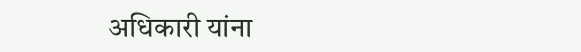अधिकारी यांना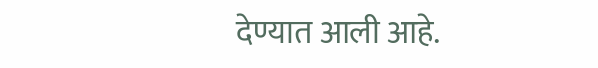देण्यात आली आहे.